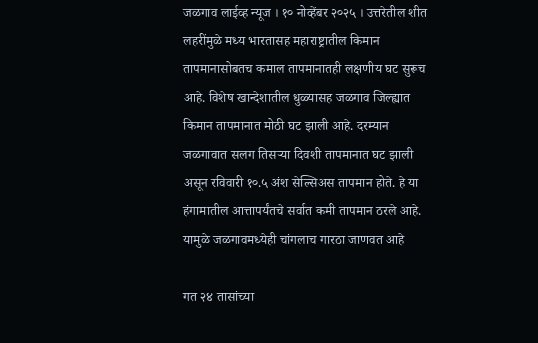जळगाव लाईव्ह न्यूज । १० नोव्हेंबर २०२५ । उत्तरेतील शीत लहरींमुळे मध्य भारतासह महाराष्ट्रातील किमान तापमानासोबतच कमाल तापमानातही लक्षणीय घट सुरूच आहे. विशेष खान्देशातील धुळ्यासह जळगाव जिल्ह्यात किमान तापमानात मोठी घट झाली आहे. दरम्यान जळगावात सलग तिसऱ्या दिवशी तापमानात घट झाली असून रविवारी १०.५ अंश सेल्सिअस तापमान होते. हे या हंगामातील आत्तापर्यंतचे सर्वात कमी तापमान ठरले आहे. यामुळे जळगावमध्येही चांगलाच गारठा जाणवत आहे

गत २४ तासांच्या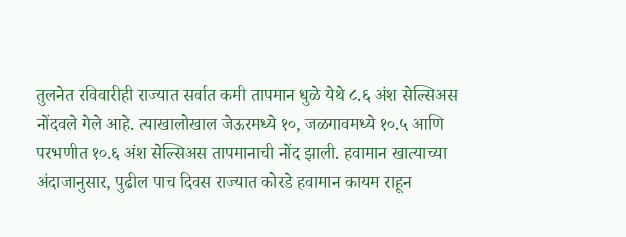तुलनेत रविवारीही राज्यात सर्वात कमी तापमान धुळे येथे ८.६ अंश सेल्सिअस नोंदवले गेले आहे. त्याखालोखाल जेऊरमध्ये १०, जळगावमध्ये १०.५ आणि परभणीत १०.६ अंश सेल्सिअस तापमानाची नोंद झाली. हवामान खात्याच्या अंदाजानुसार, पुढील पाच दिवस राज्यात कोरडे हवामान कायम राहून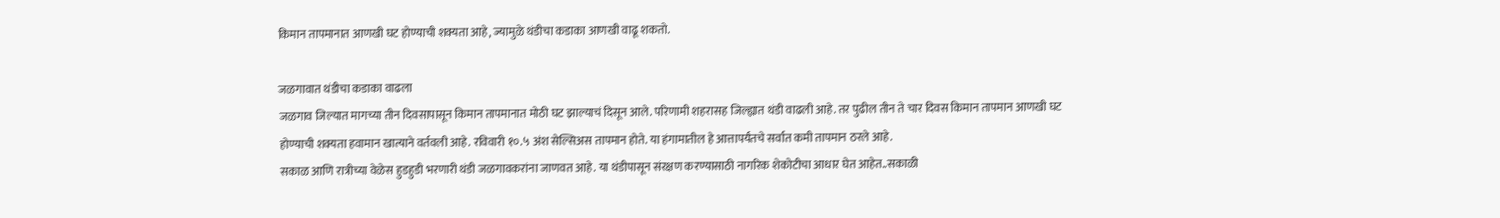किमान तापमानात आणखी घट होण्याची शक्यता आहे, ज्यामुळे थंडीचा कडाका आणखी वाढू शकतो.

जळगावात थंडीचा कडाका वाढला
जळगाव जिल्यात मागच्या तीन दिवसापासून किमान तापमानात मोठी घट झाल्याचं दिसून आले. परिणामी शहरासह जिल्ह्यात थंडी वाढली आहे. तर पुढील तीन ते चार दिवस किमान तापमान आणखी घट होण्याची शक्यता हवामान खात्याने वर्तवली आहे. रविवारी १०.५ अंश सेल्सिअस तापमान होते. या हंगामातील हे आत्तापर्यंतचे सर्वात कमी तापमान ठरले आहे.
सकाळ आणि रात्रीच्या वेळेस हुडहुडी भरणारी थंडी जळगावकरांना जाणवत आहे. या थंडीपासून संरक्षण करण्यासाठी नागरिक शेकोटीचा आधार घेत आहेत..सकाळी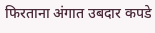फिरताना अंगात उबदार कपडे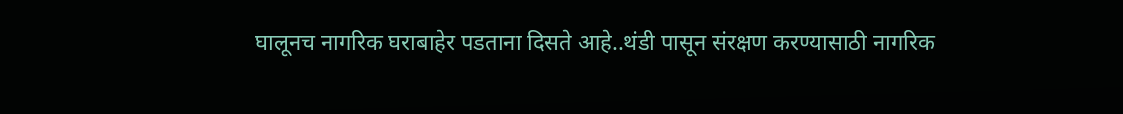घालूनच नागरिक घराबाहेर पडताना दिसते आहे..थंडी पासून संरक्षण करण्यासाठी नागरिक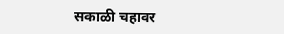सकाळी चहावर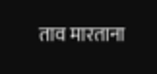ताव मारताना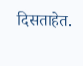दिसताहेत.